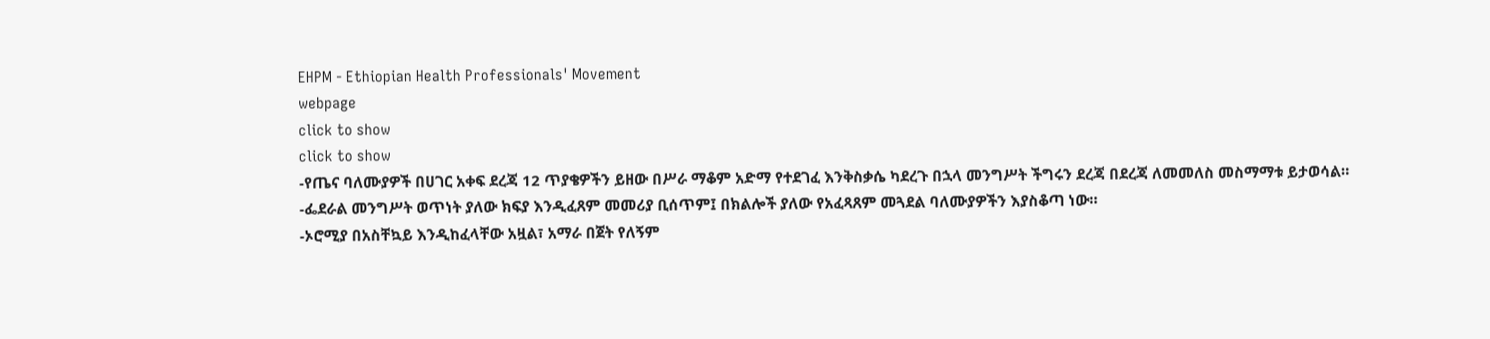EHPM - Ethiopian Health Professionals' Movement
webpage
click to show
click to show
-የጤና ባለሙያዎች በሀገር አቀፍ ደረጃ 12 ጥያቄዎችን ይዘው በሥራ ማቆም አድማ የተደገፈ እንቅስቃሴ ካደረጉ በኋላ መንግሥት ችግሩን ደረጃ በደረጃ ለመመለስ መስማማቱ ይታወሳል።
-ፌደራል መንግሥት ወጥነት ያለው ክፍያ እንዲፈጸም መመሪያ ቢሰጥም፤ በክልሎች ያለው የአፈጻጸም መጓደል ባለሙያዎችን እያስቆጣ ነው።
-ኦሮሚያ በአስቸኳይ እንዲከፈላቸው አዟል፣ አማራ በጀት የለኝም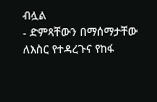ብሏል
- ድምጻቸውን በማሰማታቸው ለእስር የተዳረጉና የከፋ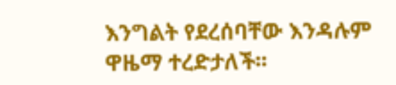እንግልት የደረሰባቸው እንዳሉም ዋዜማ ተረድታለች፡፡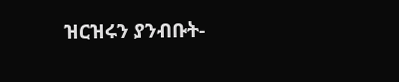ዝርዝሩን ያንብቡት-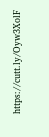https://cutt.ly/Oyw3XolF